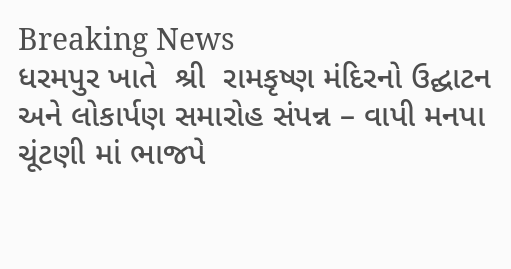Breaking News
ધરમપુર ખાતે  શ્રી  રામકૃષ્ણ મંદિરનો ઉદ્ઘાટન અને લોકાર્પણ સમારોહ સંપન્ન – વાપી મનપા ચૂંટણી માં ભાજપે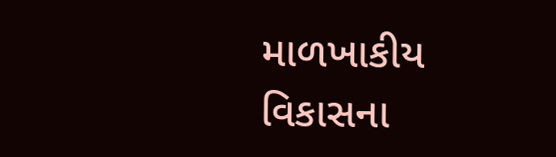માળખાકીય વિકાસના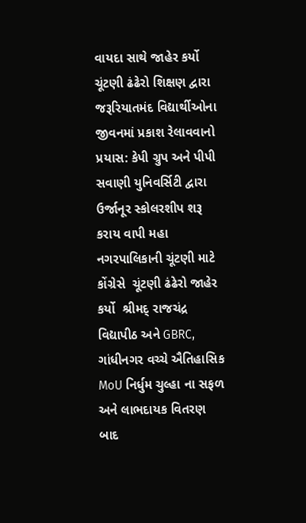વાયદા સાથે જાહેર કર્યો ચૂંટણી ઢંઢેરો શિક્ષણ દ્વારા જરૂરિયાતમંદ વિદ્યાર્થીઓના જીવનમાં પ્રકાશ રેલાવવાનો પ્રયાસ: કેપી ગ્રુપ અને પીપી સવાણી યુનિવર્સિટી દ્વારા ઉર્જાનૂર સ્કોલરશીપ શરૂ કરાય વાપી મહા નગરપાલિકાની ચૂંટણી માટે કોંગ્રેસે  ચૂંટણી ઢંઢેરો જાહેર કર્યો  શ્રીમદ્ રાજચંદ્ર વિદ્યાપીઠ અને GBRC, ગાંધીનગર વચ્ચે ઐતિહાસિક MoU નિર્ધુમ ચુલ્હા ના સફળ અને લાભદાયક વિતરણ બાદ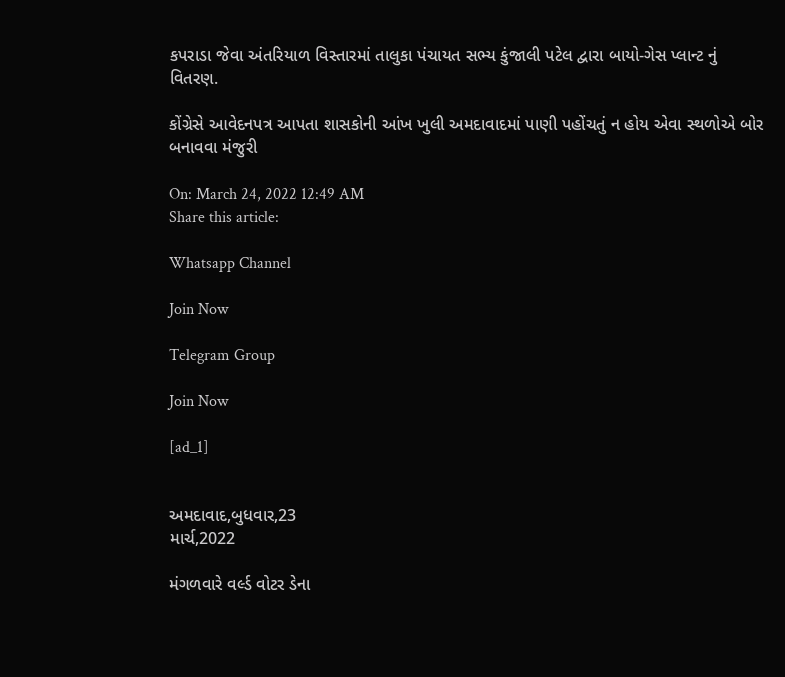કપરાડા જેવા અંતરિયાળ વિસ્તારમાં તાલુકા પંચાયત સભ્ય કુંજાલી પટેલ દ્વારા બાયો-ગેસ પ્લાન્ટ નું વિતરણ.

કોંગ્રેસે આવેદનપત્ર આપતા શાસકોની આંખ ખુલી અમદાવાદમાં પાણી પહોંચતું ન હોય એવા સ્થળોએ બોર બનાવવા મંજુરી

On: March 24, 2022 12:49 AM
Share this article:

Whatsapp Channel

Join Now

Telegram Group

Join Now

[ad_1]


અમદાવાદ,બુધવાર,23
માર્ચ,2022

મંગળવારે વર્લ્ડ વોટર ડેના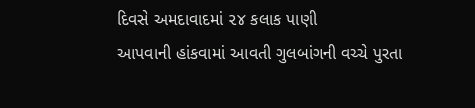દિવસે અમદાવાદમાં ૨૪ કલાક પાણી
આપવાની હાંકવામાં આવતી ગુલબાંગની વચ્ચે પુરતા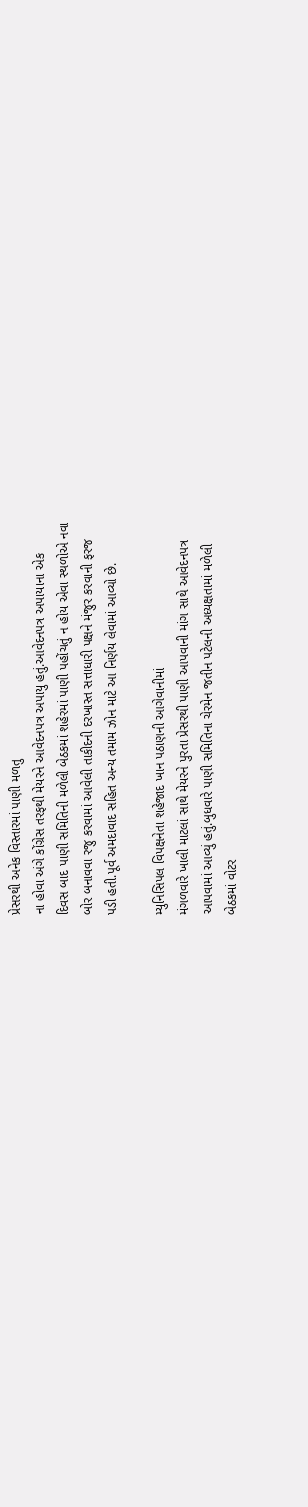પ્રેસરથી અનેક વિસ્તારમાં પાણી મળતુ
ના હોવા અંગે કોંગ્રેસ તરફથી મેયરને આવેદનપત્ર અપાયુ હતું.આવેદનપત્ર અપાયાના એક
દિવસ બાદ પાણી સમિતિની મળેલી બેઠકમાં શહેરમાં પાણી પહોંચતું ન હોય એવા સ્થળોએ નવા
બોર બનાવવા રજુ કરવામાં આવેલી તાકીદની દરખાસ્ત સત્તાધારી પક્ષને મંજુર કરવાની ફરજ
પડી હતી.પૂર્વ અમદાવાદ સહિત અન્ય તમામ ઝોન માટે આ નિર્ણય લેવામાં આવ્યો છે.

મ્યુનિસિપલ વિપક્ષનેતા શહેજાદ ખાન પઠાણની આગેવાનીમાં
મંગળવારે ખાલી માટલાં સાથે મેયરને પુરતા પ્રેસરથી પાણી આપવાની માંગ સાથે આવેદનપત્ર
આપવામાં આવ્યું હતું.બુધવારે પાણી સમિતિના ચેરમેન જતીન પટેલની અધ્યક્ષતામાં મળેલી
બેઠકમાં વોટર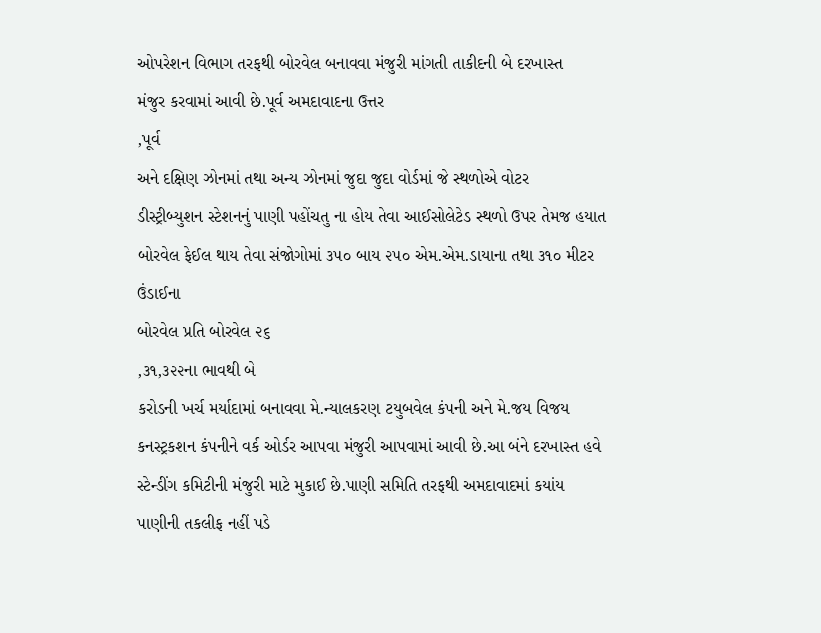ઓપરેશન વિભાગ તરફથી બોરવેલ બનાવવા મંજુરી માંગતી તાકીદની બે દરખાસ્ત
મંજુર કરવામાં આવી છે.પૂર્વ અમદાવાદના ઉત્તર
,પૂર્વ
અને દક્ષિણ ઝોનમાં તથા અન્ય ઝોનમાં જુદા જુદા વોર્ડમાં જે સ્થળોએ વોટર
ડીસ્ટ્રીબ્યુશન સ્ટેશનનું પાણી પહોંચતુ ના હોય તેવા આઈસોલેટેડ સ્થળો ઉપર તેમજ હયાત
બોરવેલ ફેઈલ થાય તેવા સંજોગોમાં ૩૫૦ બાય ૨૫૦ એમ.એમ.ડાયાના તથા ૩૧૦ મીટર ઉંડાઈના
બોરવેલ પ્રતિ બોરવેલ ૨૬
,૩૧,૩૨૨ના ભાવથી બે
કરોડની ખર્ચ મર્યાદામાં બનાવવા મે.ન્યાલકરણ ટયુબવેલ કંપની અને મે.જય વિજય
કનસ્ટ્રકશન કંપનીને વર્ક ઓર્ડર આપવા મંજુરી આપવામાં આવી છે.આ બંને દરખાસ્ત હવે
સ્ટેન્ડીંગ કમિટીની મંજુરી માટે મુકાઈ છે.પાણી સમિતિ તરફથી અમદાવાદમાં કયાંય
પાણીની તકલીફ નહીં પડે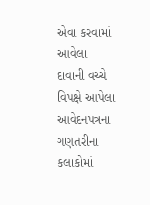એવા કરવામાં આવેલા દાવાની વચ્ચે વિપક્ષે આપેલા આવેદનપત્રના
ગણતરીના કલાકોમાં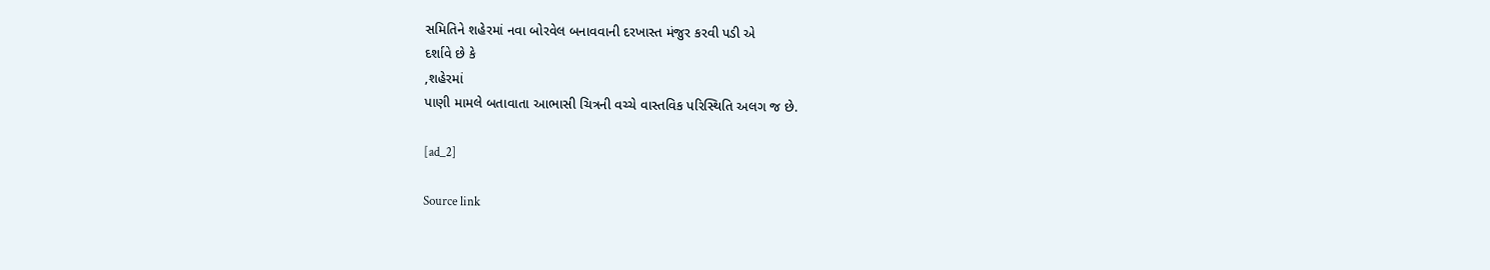સમિતિને શહેરમાં નવા બોરવેલ બનાવવાની દરખાસ્ત મંજુર કરવી પડી એ
દર્શાવે છે કે
,શહેરમાં
પાણી મામલે બતાવાતા આભાસી ચિત્રની વચ્ચે વાસ્તવિક પરિસ્થિતિ અલગ જ છે.

[ad_2]

Source link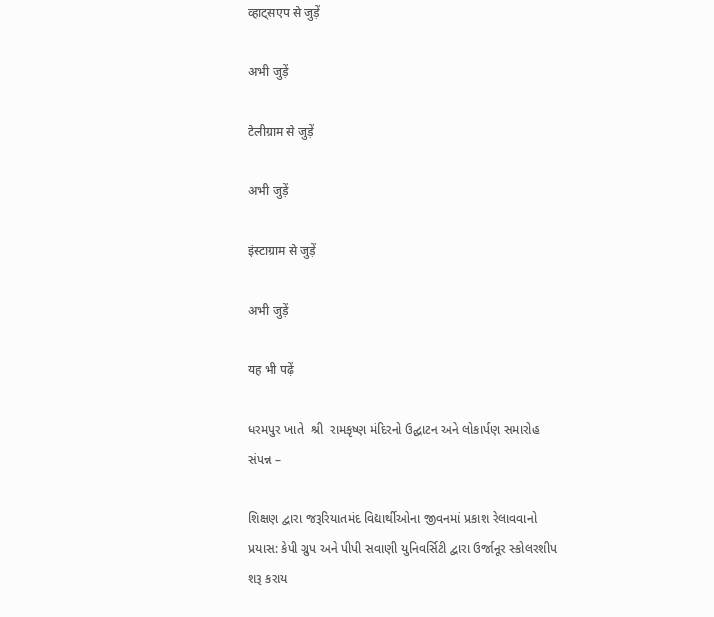व्हाट्सएप से जुड़ें

अभी जुड़ें

टेलीग्राम से जुड़ें

अभी जुड़ें

इंस्टाग्राम से जुड़ें

अभी जुड़ें

यह भी पढ़ें

ધરમપુર ખાતે  શ્રી  રામકૃષ્ણ મંદિરનો ઉદ્ઘાટન અને લોકાર્પણ સમારોહ સંપન્ન –

શિક્ષણ દ્વારા જરૂરિયાતમંદ વિદ્યાર્થીઓના જીવનમાં પ્રકાશ રેલાવવાનો પ્રયાસ: કેપી ગ્રુપ અને પીપી સવાણી યુનિવર્સિટી દ્વારા ઉર્જાનૂર સ્કોલરશીપ શરૂ કરાય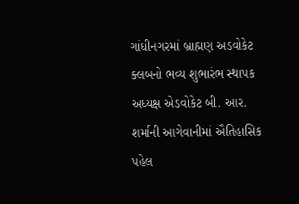ગાંધીનગરમાં બ્રાહ્મણ અડવોકેટ ક્લબનો ભવ્ય શુભારંભ સ્થાપક અધ્યક્ષ એડવોકેટ બી. આર. શર્માની આગેવાનીમાં ઐતિહાસિક પહેલ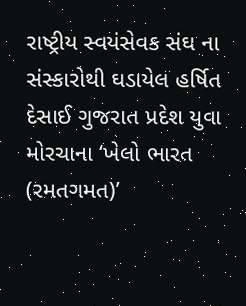રાષ્ટ્રીય સ્વયંસેવક સંઘ ના સંસ્કારોથી ઘડાયેલ હર્ષિત દેસાઈ ગુજરાત પ્રદેશ યુવા મોરચાના ‘ખેલો ભારત (રમતગમત)’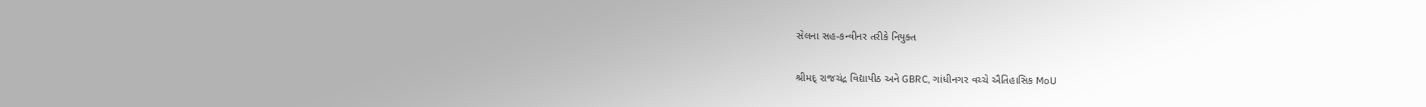સેલના સહ-કન્વીનર તરીકે નિયુક્ત

શ્રીમદ્ રાજચંદ્ર વિદ્યાપીઠ અને GBRC, ગાંધીનગર વચ્ચે ઐતિહાસિક MoU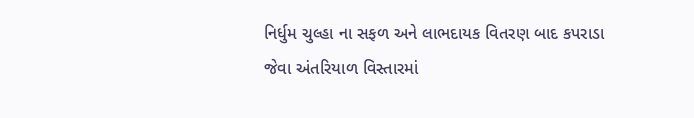નિર્ધુમ ચુલ્હા ના સફળ અને લાભદાયક વિતરણ બાદ કપરાડા જેવા અંતરિયાળ વિસ્તારમાં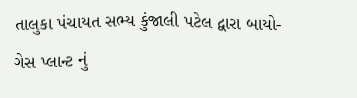તાલુકા પંચાયત સભ્ય કુંજાલી પટેલ દ્વારા બાયો-ગેસ પ્લાન્ટ નું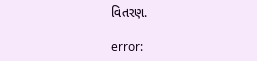વિતરણ.

error: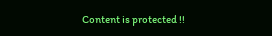Content is protected !!